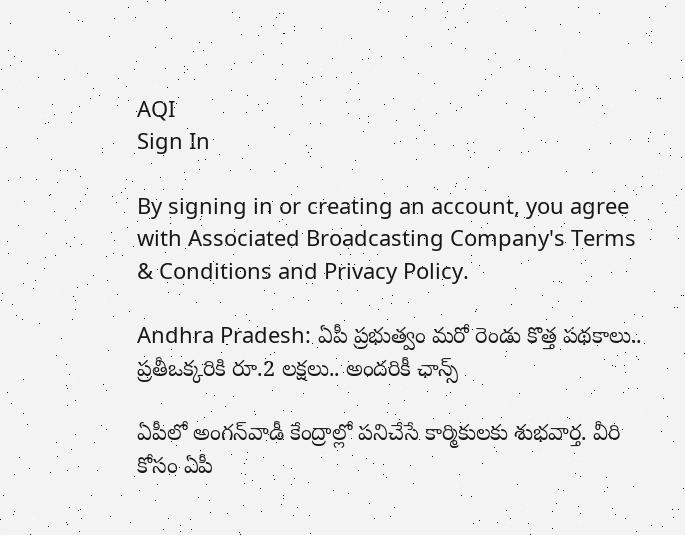AQI
Sign In

By signing in or creating an account, you agree with Associated Broadcasting Company's Terms & Conditions and Privacy Policy.

Andhra Pradesh: ఏపీ ప్రభుత్వం మరో రెండు కొత్త పథకాలు.. ప్రతీఒక్కరికి రూ.2 లక్షలు.. అందరికీ ఛాన్స్

ఏపీలో అంగన్‌వాడీ కేంద్రాల్లో పనిచేసే కార్మికులకు శుభవార్త. వీరి కోసం ఏపీ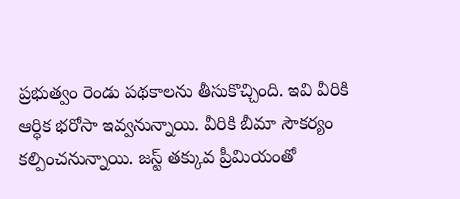ప్రభుత్వం రెండు పథకాలను తీసుకొచ్చింది. ఇవి వీరికి ఆర్ధిక భరోసా ఇవ్వనున్నాయి. వీరికి బీమా సౌకర్యం కల్పించనున్నాయి. జస్ట్ తక్కువ ప్రీమియంతో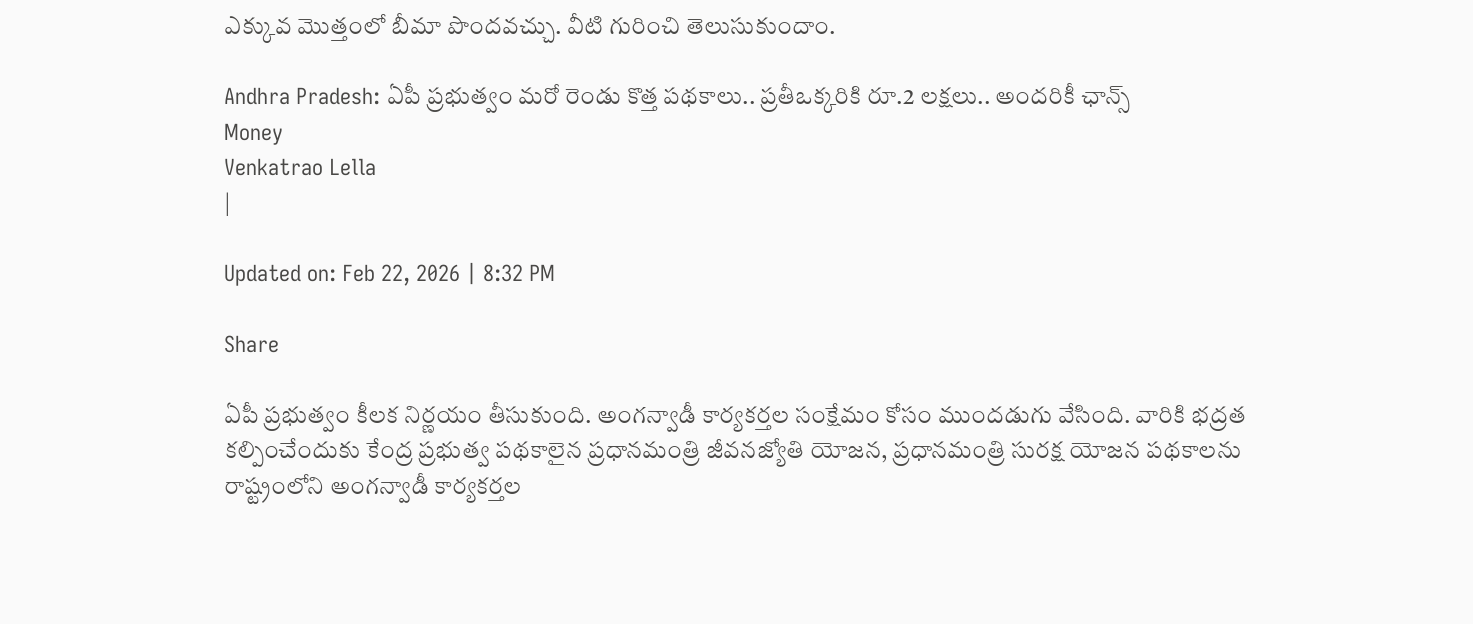ఎక్కువ మొత్తంలో బీమా పొందవచ్చు. వీటి గురించి తెలుసుకుందాం.

Andhra Pradesh: ఏపీ ప్రభుత్వం మరో రెండు కొత్త పథకాలు.. ప్రతీఒక్కరికి రూ.2 లక్షలు.. అందరికీ ఛాన్స్
Money
Venkatrao Lella
|

Updated on: Feb 22, 2026 | 8:32 PM

Share

ఏపీ ప్రభుత్వం కీలక నిర్ణయం తీసుకుంది. అంగన్వాడీ కార్యకర్తల సంక్షేమం కోసం ముందడుగు వేసింది. వారికి భద్రత కల్పించేందుకు కేంద్ర ప్రభుత్వ పథకాలైన ప్రధానమంత్రి జీవనజ్యోతి యోజన, ప్రధానమంత్రి సురక్ష యోజన పథకాలను రాష్ట్రంలోని అంగన్వాడీ కార్యకర్తల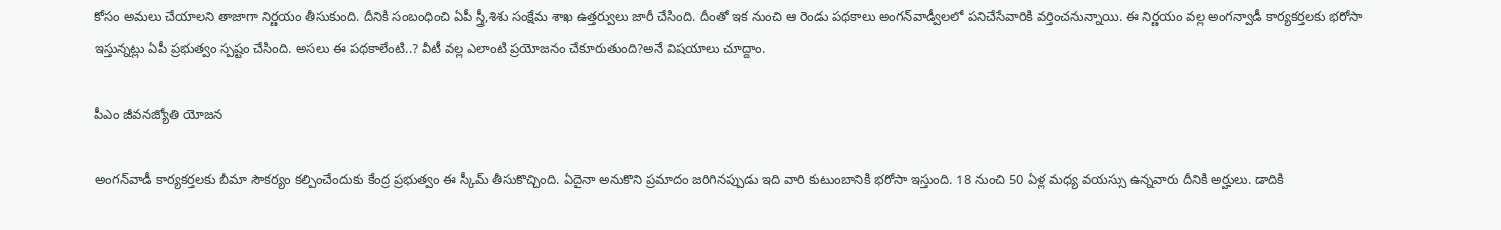కోసం అమలు చేయాలని తాజాగా నిర్ణయం తీసుకుంది. దీనికి సంబంధించి ఏపీ స్త్రీ,శిశు సంక్షేమ శాఖ ఉత్తర్వులు జారీ చేసింది. దీంతో ఇక నుంచి ఆ రెండు పథకాలు అంగన్‌వాడ్వీలలో పనిచేసేవారికి వర్తించనున్నాయి. ఈ నిర్ణయం వల్ల అంగన్వాడీ కార్యకర్తలకు భరోసా ఇస్తున్నట్లు ఏపీ ప్రభుత్వం స్పష్టం చేసింది. అసలు ఈ పథకాలేంటి..? వీటీ వల్ల ఎలాంటి ప్రయోజనం చేకూరుతుంది?అనే విషయాలు చూద్దాం.

పీఎం జీవనజ్యోతి యోజన

అంగన్‌వాడీ కార్యకర్తలకు బీమా సౌకర్యం కల్పించేందుకు కేంద్ర ప్రభుత్వం ఈ స్కీమ్ తీసుకొచ్చింది. ఏదైనా అనుకొని ప్రమాదం జరిగినప్పుడు ఇది వారి కుటుంబానికి భరోసా ఇస్తుంది. 18 నుంచి 50 ఏళ్ల మధ్య వయస్సు ఉన్నవారు దీనికి అర్హులు. డాదికి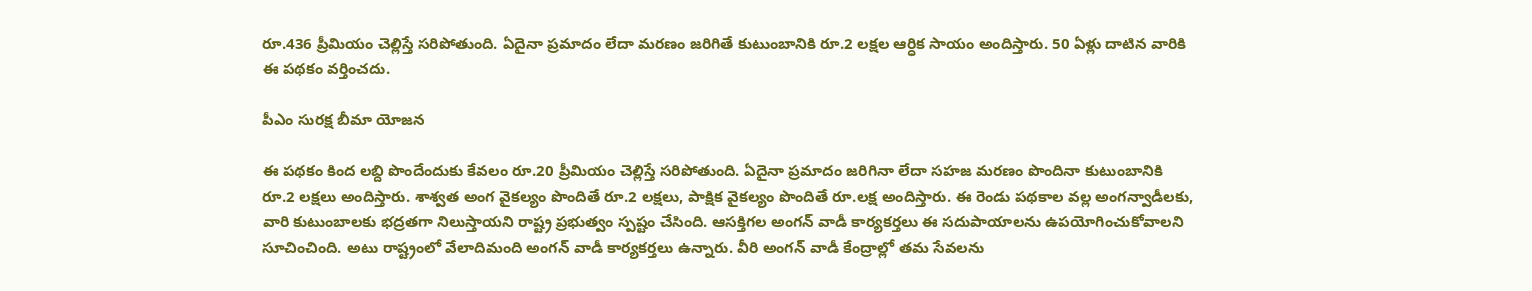రూ.436 ప్రీమియం చెల్లిస్తే సరిపోతుంది. ఏదైనా ప్రమాదం లేదా మరణం జరిగితే కుటుంబానికి రూ.2 లక్షల ఆర్ధిక సాయం అందిస్తారు. 50 ఏళ్లు దాటిన వారికి ఈ పథకం వర్తించదు.

పీఎం సురక్ష బీమా యోజన

ఈ పథకం కింద లబ్ది పొందేందుకు కేవలం రూ.20 ప్రీమియం చెల్లిస్తే సరిపోతుంది. ఏదైనా ప్రమాదం జరిగినా లేదా సహజ మరణం పొందినా కుటుంబానికి రూ.2 లక్షలు అందిస్తారు. శాశ్వత అంగ వైకల్యం పొందితే రూ.2 లక్షలు, పాక్షిక వైకల్యం పొందితే రూ.లక్ష అందిస్తారు. ఈ రెండు పథకాల వల్ల అంగన్వాడీలకు, వారి కుటుంబాలకు భద్రతగా నిలుస్తాయని రాష్ట్ర ప్రభుత్వం స్పష్టం చేసింది. ఆసక్తిగల అంగన్ వాడీ కార్యకర్తలు ఈ సదుపాయాలను ఉపయోగించుకోవాలని సూచించింది. అటు రాష్ట్రంలో వేలాదిమంది అంగన్ వాడీ కార్యకర్తలు ఉన్నారు. వీరి అంగన్ వాడీ కేంద్రాల్లో తమ సేవలను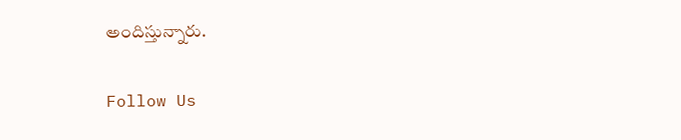అందిస్తున్నారు.

Follow Us